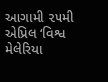આગામી ૨૫મી એપ્રિલ ‘વિશ્વ મેલેરિયા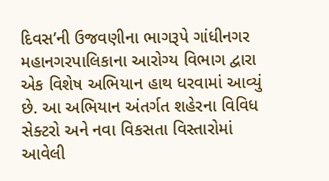દિવસ’ની ઉજવણીના ભાગરૂપે ગાંધીનગર મહાનગરપાલિકાના આરોગ્ય વિભાગ દ્વારા એક વિશેષ અભિયાન હાથ ધરવામાં આવ્યું છે. આ અભિયાન અંતર્ગત શહેરના વિવિધ સેક્ટરો અને નવા વિકસતા વિસ્તારોમાં આવેલી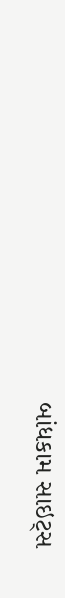બાંધકામ સાઇટ્સ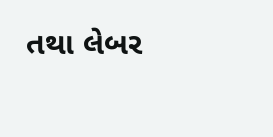તથા લેબર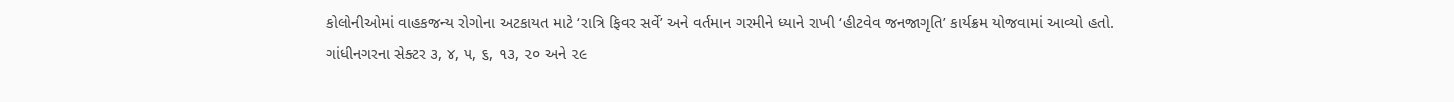કોલોનીઓમાં વાહકજન્ય રોગોના અટકાયત માટે ‘રાત્રિ ફિવર સર્વે’ અને વર્તમાન ગરમીને ધ્યાને રાખી ‘હીટવેવ જનજાગૃતિ’ કાર્યક્રમ યોજવામાં આવ્યો હતો. ગાંધીનગરના સેક્ટર ૩, ૪, ૫, ૬, ૧૩, ૨૦ અને ૨૯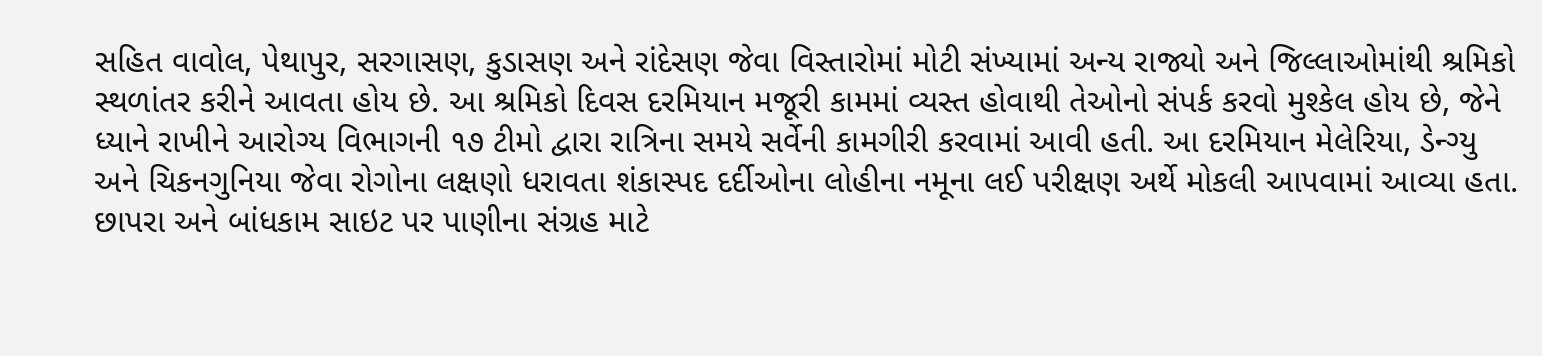સહિત વાવોલ, પેથાપુર, સરગાસણ, કુડાસણ અને રાંદેસણ જેવા વિસ્તારોમાં મોટી સંખ્યામાં અન્ય રાજ્યો અને જિલ્લાઓમાંથી શ્રમિકો સ્થળાંતર કરીને આવતા હોય છે. આ શ્રમિકો દિવસ દરમિયાન મજૂરી કામમાં વ્યસ્ત હોવાથી તેઓનો સંપર્ક કરવો મુશ્કેલ હોય છે, જેને ધ્યાને રાખીને આરોગ્ય વિભાગની ૧૭ ટીમો દ્વારા રાત્રિના સમયે સર્વેની કામગીરી કરવામાં આવી હતી. આ દરમિયાન મેલેરિયા, ડેન્ગ્યુ અને ચિકનગુનિયા જેવા રોગોના લક્ષણો ધરાવતા શંકાસ્પદ દર્દીઓના લોહીના નમૂના લઈ પરીક્ષણ અર્થે મોકલી આપવામાં આવ્યા હતા. છાપરા અને બાંધકામ સાઇટ પર પાણીના સંગ્રહ માટે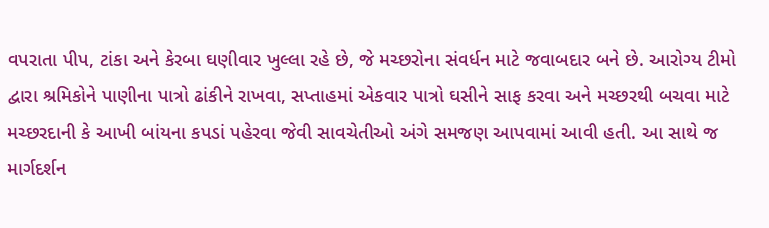વપરાતા પીપ, ટાંકા અને કેરબા ઘણીવાર ખુલ્લા રહે છે, જે મચ્છરોના સંવર્ધન માટે જવાબદાર બને છે. આરોગ્ય ટીમો દ્વારા શ્રમિકોને પાણીના પાત્રો ઢાંકીને રાખવા, સપ્તાહમાં એકવાર પાત્રો ઘસીને સાફ કરવા અને મચ્છરથી બચવા માટે મચ્છરદાની કે આખી બાંયના કપડાં પહેરવા જેવી સાવચેતીઓ અંગે સમજણ આપવામાં આવી હતી. આ સાથે જ માર્ગદર્શન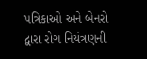પત્રિકાઓ અને બેનરો દ્વારા રોગ નિયંત્રણની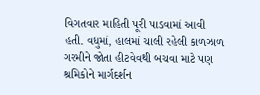વિગતવાર માહિતી પૂરી પાડવામાં આવી હતી. વધુમાં, હાલમાં ચાલી રહેલી કાળઝાળ ગરમીને જોતા હીટવેવથી બચવા માટે પણ શ્રમિકોને માર્ગદર્શન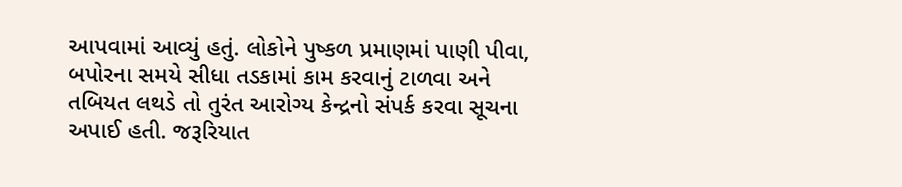આપવામાં આવ્યું હતું. લોકોને પુષ્કળ પ્રમાણમાં પાણી પીવા, બપોરના સમયે સીધા તડકામાં કામ કરવાનું ટાળવા અને તબિયત લથડે તો તુરંત આરોગ્ય કેન્દ્રનો સંપર્ક કરવા સૂચના અપાઈ હતી. જરૂરિયાત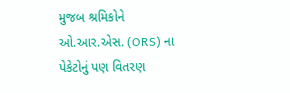મુજબ શ્રમિકોને ઓ.આર.એસ. (ORS) ના પેકેટોનું પણ વિતરણ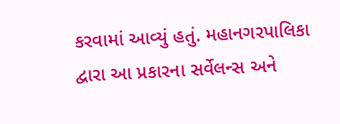કરવામાં આવ્યું હતું. મહાનગરપાલિકા દ્વારા આ પ્રકારના સર્વેલન્સ અને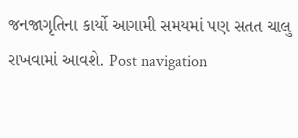જનજાગૃતિના કાર્યો આગામી સમયમાં પણ સતત ચાલુ રાખવામાં આવશે. Post navigation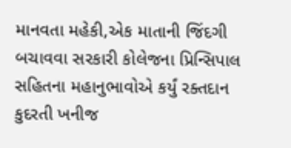માનવતા મહેકી,એક માતાની જિંદગી બચાવવા સરકારી કોલેજના પ્રિન્સિપાલ સહિતના મહાનુભાવોએ કર્યું રક્તદાન કુદરતી ખનીજ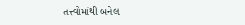તત્ત્વોમાંથી બનેલ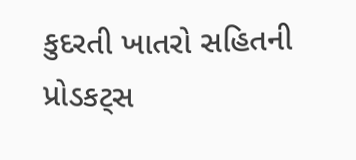કુદરતી ખાતરો સહિતની પ્રોડકટ્સ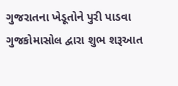ગુજરાતના ખેડૂતોને પુરી પાડવા ગુજકોમાસોલ દ્વારા શુભ શરૂઆત